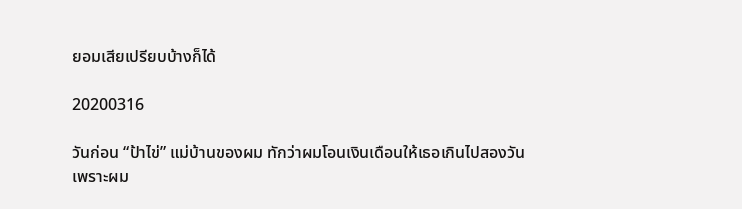ยอมเสียเปรียบบ้างก็ได้

20200316

วันก่อน “ป้าไข่” แม่บ้านของผม ทักว่าผมโอนเงินเดือนให้เธอเกินไปสองวัน เพราะผม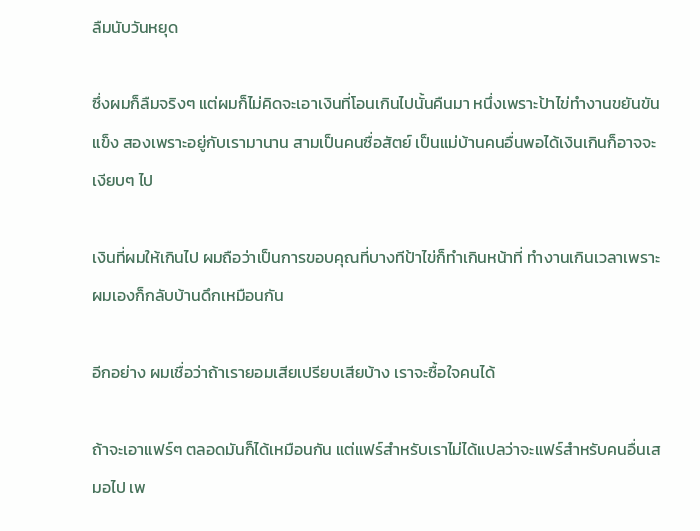ลืมนับวันหยุด

ซึ่งผมก็ลืมจริงๆ แต่ผมก็ไม่คิดจะเอาเงินที่โอนเกินไปนั้นคืนมา หนึ่งเพราะป้าไข่ทำงานขยันขันแข็ง สองเพราะอยู่กับเรามานาน สามเป็นคนซื่อสัตย์ เป็นแม่บ้านคนอื่นพอได้เงินเกินก็อาจจะเงียบๆ ไป

เงินที่ผมให้เกินไป ผมถือว่าเป็นการขอบคุณที่บางทีป้าไข่ก็ทำเกินหน้าที่ ทำงานเกินเวลาเพราะผมเองก็กลับบ้านดึกเหมือนกัน

อีกอย่าง ผมเชื่อว่าถ้าเรายอมเสียเปรียบเสียบ้าง เราจะซื้อใจคนได้

ถ้าจะเอาแฟร์ๆ ตลอดมันก็ได้เหมือนกัน แต่แฟร์สำหรับเราไม่ได้แปลว่าจะแฟร์สำหรับคนอื่นเสมอไป เพ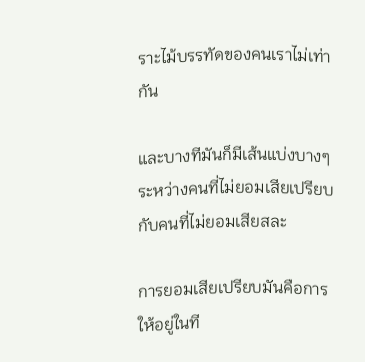ราะไม้บรรทัดของคนเราไม่เท่ากัน

และบางทีมันก็มีเส้นแบ่งบางๆ ระหว่างคนที่ไม่ยอมเสียเปรียบกับคนที่ไม่ยอมเสียสละ

การยอมเสียเปรียบมันคือการให้อยู่ในที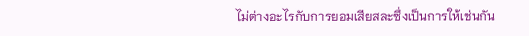ไม่ต่างอะไรกับการยอมเสียสละซึ่งเป็นการให้เช่นกัน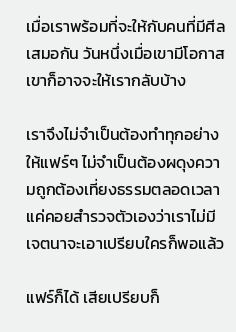เมื่อเราพร้อมที่จะให้กับคนที่มีศีลเสมอกัน วันหนึ่งเมื่อเขามีโอกาสเขาก็อาจจะให้เรากลับบ้าง

เราจึงไม่จำเป็นต้องทำทุกอย่างให้แฟร์ๆ ไม่จำเป็นต้องผดุงความถูกต้องเที่ยงธรรมตลอดเวลา แค่คอยสำรวจตัวเองว่าเราไม่มีเจตนาจะเอาเปรียบใครก็พอแล้ว

แฟร์ก็ได้ เสียเปรียบก็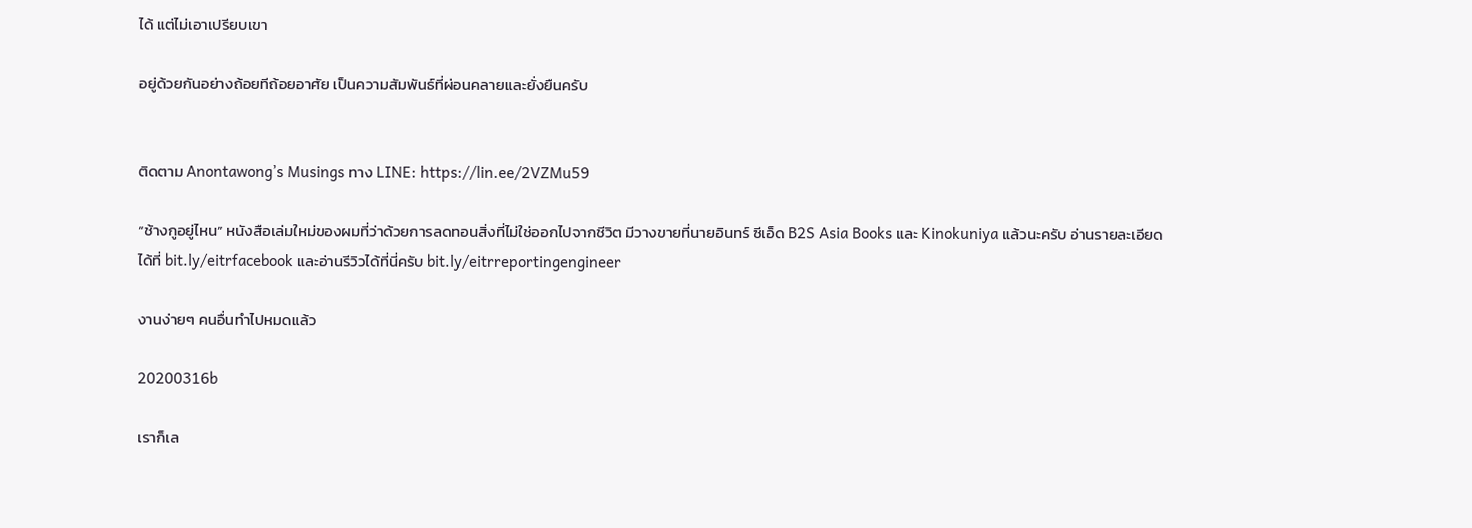ได้ แต่ไม่เอาเปรียบเขา

อยู่ด้วยกันอย่างถ้อยทีถ้อยอาศัย เป็นความสัมพันธ์ที่ผ่อนคลายและยั่งยืนครับ


ติดตาม Anontawong’s Musings ทาง LINE: https://lin.ee/2VZMu59

“ช้างกูอยู่ไหน” หนังสือเล่มใหม่ของผมที่ว่าด้วยการลดทอนสิ่งที่ไม่ใช่ออกไปจากชีวิต มีวางขายที่นายอินทร์ ซีเอ็ด B2S Asia Books และ Kinokuniya แล้วนะครับ อ่านรายละเอียดได้ที่ bit.ly/eitrfacebook และอ่านรีวิวได้ที่นี่ครับ bit.ly/eitrreportingengineer

งานง่ายๆ คนอื่นทำไปหมดแล้ว

20200316b

เราก็เล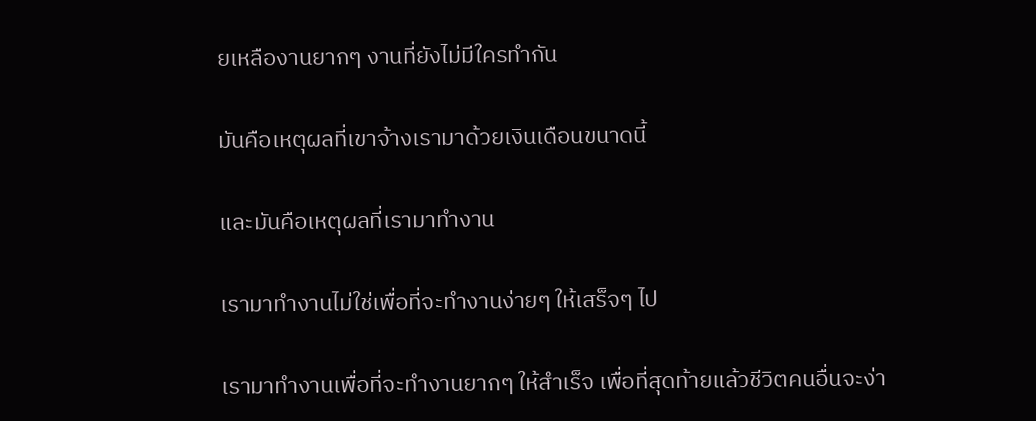ยเหลืองานยากๆ งานที่ยังไม่มีใครทำกัน

มันคือเหตุผลที่เขาจ้างเรามาด้วยเงินเดือนขนาดนี้

และมันคือเหตุผลที่เรามาทำงาน

เรามาทำงานไม่ใช่เพื่อที่จะทำงานง่ายๆ ให้เสร็จๆ ไป

เรามาทำงานเพื่อที่จะทำงานยากๆ ให้สำเร็จ เพื่อที่สุดท้ายแล้วชีวิตคนอื่นจะง่า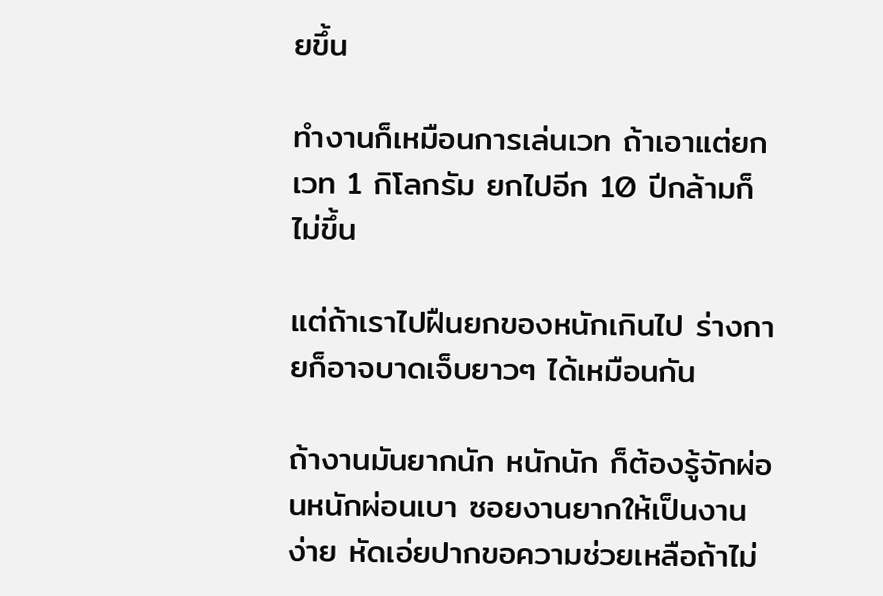ยขึ้น

ทำงานก็เหมือนการเล่นเวท ถ้าเอาแต่ยกเวท 1 กิโลกรัม ยกไปอีก 10 ปีกล้ามก็ไม่ขึ้น

แต่ถ้าเราไปฝืนยกของหนักเกินไป ร่างกายก็อาจบาดเจ็บยาวๆ ได้เหมือนกัน

ถ้างานมันยากนัก หนักนัก ก็ต้องรู้จักผ่อนหนักผ่อนเบา ซอยงานยากให้เป็นงานง่าย หัดเอ่ยปากขอความช่วยเหลือถ้าไม่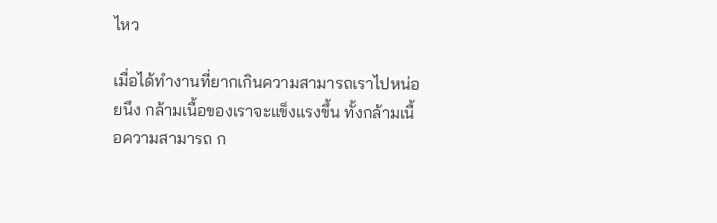ไหว

เมื่อได้ทำงานที่ยากเกินความสามารถเราไปหน่อยนึง กล้ามเนื้อของเราจะแข็งแรงขึ้น ทั้งกล้ามเนื้อความสามารถ ก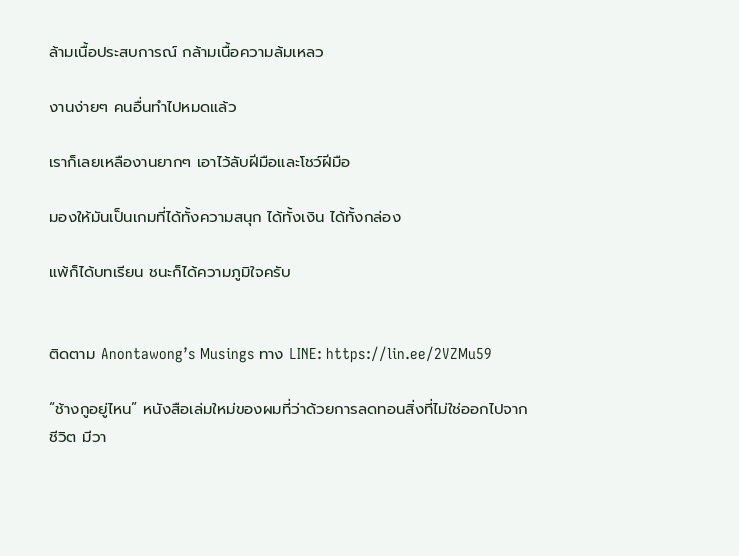ล้ามเนื้อประสบการณ์ กล้ามเนื้อความล้มเหลว

งานง่ายๆ คนอื่นทำไปหมดแล้ว

เราก็เลยเหลืองานยากๆ เอาไว้ลับฝีมือและโชว์ฝีมือ

มองให้มันเป็นเกมที่ได้ทั้งความสนุก ได้ทั้งเงิน ได้ทั้งกล่อง

แพ้ก็ได้บทเรียน ชนะก็ได้ความภูมิใจครับ


ติดตาม Anontawong’s Musings ทาง LINE: https://lin.ee/2VZMu59

“ช้างกูอยู่ไหน” หนังสือเล่มใหม่ของผมที่ว่าด้วยการลดทอนสิ่งที่ไม่ใช่ออกไปจากชีวิต มีวา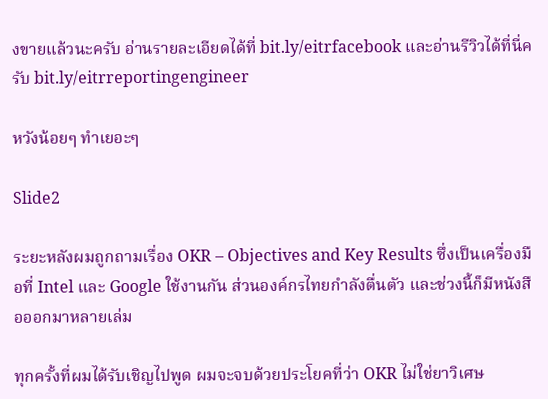งขายแล้วนะครับ อ่านรายละเอียดได้ที่ bit.ly/eitrfacebook และอ่านรีวิวได้ที่นี่ครับ bit.ly/eitrreportingengineer

หวังน้อยๆ ทำเยอะๆ

Slide2

ระยะหลังผมถูกถามเรื่อง OKR – Objectives and Key Results ซึ่งเป็นเครื่องมือที่ Intel และ Google ใช้งานกัน ส่วนองค์กรไทยกำลังตื่นตัว และช่วงนี้ก็มีหนังสือออกมาหลายเล่ม

ทุกครั้งที่ผมได้รับเชิญไปพูด ผมจะจบด้วยประโยคที่ว่า OKR ไม่ใช่ยาวิเศษ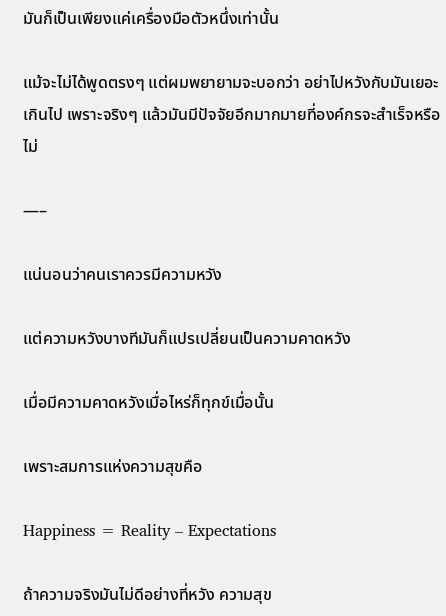มันก็เป็นเพียงแค่เครื่องมือตัวหนึ่งเท่านั้น

แม้จะไม่ได้พูดตรงๆ แต่ผมพยายามจะบอกว่า อย่าไปหวังกับมันเยอะเกินไป เพราะจริงๆ แล้วมันมีปัจจัยอีกมากมายที่องค์กรจะสำเร็จหรือไม่

—–

แน่นอนว่าคนเราควรมีความหวัง

แต่ความหวังบางทีมันก็แปรเปลี่ยนเป็นความคาดหวัง

เมื่อมีความคาดหวังเมื่อไหร่ก็ทุกข์เมื่อนั้น

เพราะสมการแห่งความสุขคือ

Happiness = Reality – Expectations

ถ้าความจริงมันไม่ดีอย่างที่หวัง ความสุข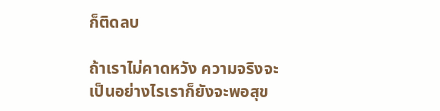ก็ติดลบ

ถ้าเราไม่คาดหวัง ความจริงจะเป็นอย่างไรเราก็ยังจะพอสุข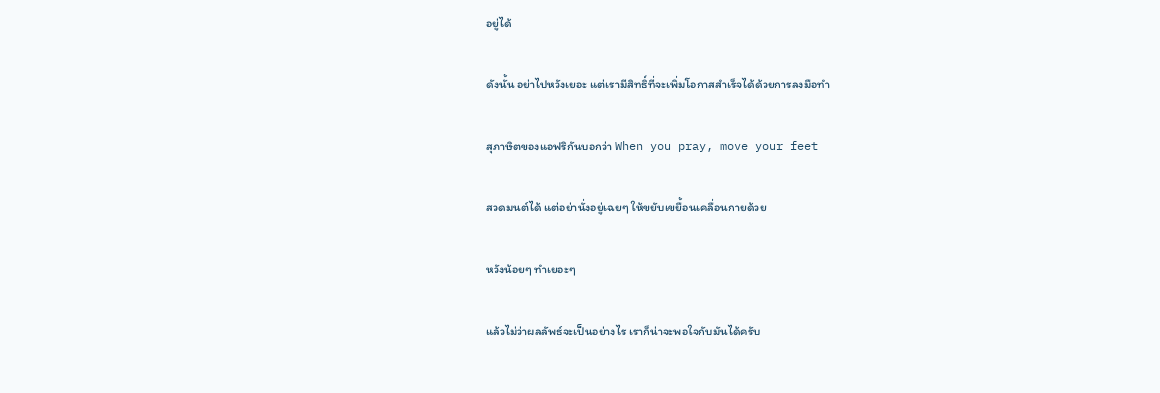อยู่ได้

ดังนั้น อย่าไปหวังเยอะ แต่เรามีสิทธิ์ที่จะเพิ่มโอกาสสำเร็จได้ด้วยการลงมือทำ

สุภาษิตของแอฟริกันบอกว่า When you pray, move your feet

สวดมนต์ได้ แต่อย่านั่งอยู่เฉยๆ ให้ขยับเขยื้อนเคลื่อนกายด้วย

หวังน้อยๆ ทำเยอะๆ

แล้วไม่ว่าผลลัพธ์จะเป็นอย่างไร เราก็น่าจะพอใจกับมันได้ครับ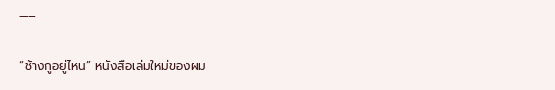—–

“ช้างกูอยู่ไหน” หนังสือเล่มใหม่ของผม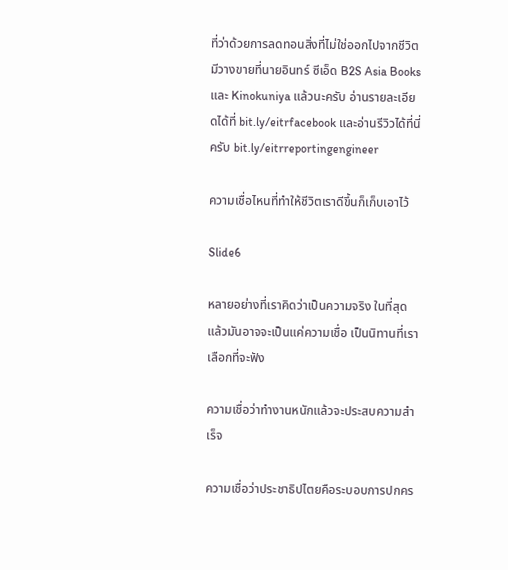ที่ว่าด้วยการลดทอนสิ่งที่ไม่ใช่ออกไปจากชีวิต มีวางขายที่นายอินทร์ ซีเอ็ด B2S Asia Books และ Kinokuniya แล้วนะครับ อ่านรายละเอียดได้ที่ bit.ly/eitrfacebook และอ่านรีวิวได้ที่นี่ครับ bit.ly/eitrreportingengineer

ความเชื่อไหนที่ทำให้ชีวิตเราดีขึ้นก็เก็บเอาไว้

Slide6

หลายอย่างที่เราคิดว่าเป็นความจริง ในที่สุดแล้วมันอาจจะเป็นแค่ความเชื่อ เป็นนิทานที่เราเลือกที่จะฟัง

ความเชื่อว่าทำงานหนักแล้วจะประสบความสำเร็จ

ความเชื่อว่าประชาธิปไตยคือระบอบการปกคร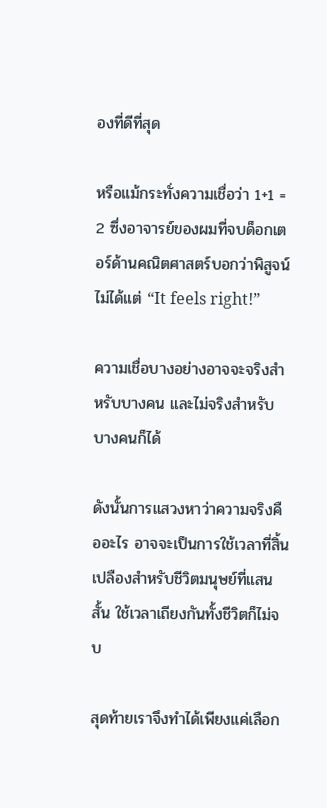องที่ดีที่สุด

หรือแม้กระทั่งความเชื่อว่า 1+1 = 2 ซึ่งอาจารย์ของผมที่จบด็อกเตอร์ด้านคณิตศาสตร์บอกว่าพิสูจน์ไม่ได้แต่ “It feels right!”

ความเชื่อบางอย่างอาจจะจริงสำหรับบางคน และไม่จริงสำหรับบางคนก็ได้

ดังนั้นการแสวงหาว่าความจริงคืออะไร อาจจะเป็นการใช้เวลาที่สิ้นเปลืองสำหรับชีวิตมนุษย์ที่แสนสั้น ใช้เวลาเถียงกันทั้งชีวิตก็ไม่จบ

สุดท้ายเราจึงทำได้เพียงแค่เลือก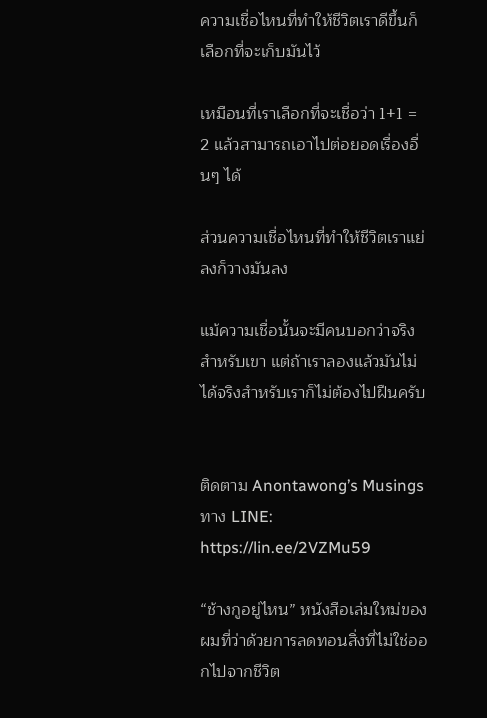ความเชื่อไหนที่ทำให้ชีวิตเราดีขึ้นก็เลือกที่จะเก็บมันไว้

เหมือนที่เราเลือกที่จะเชื่อว่า 1+1 = 2 แล้วสามารถเอาไปต่อยอดเรื่องอื่นๆ ได้

ส่วนความเชื่อไหนที่ทำให้ชีวิตเราแย่ลงก็วางมันลง

แม้ความเชื่อนั้นจะมีคนบอกว่าจริงสำหรับเขา แต่ถ้าเราลองแล้วมันไม่ได้จริงสำหรับเราก็ไม่ต้องไปฝืนครับ


ติดตาม Anontawong’s Musings ทาง LINE: https://lin.ee/2VZMu59

“ช้างกูอยู่ไหน” หนังสือเล่มใหม่ของผมที่ว่าด้วยการลดทอนสิ่งที่ไม่ใช่ออกไปจากชีวิต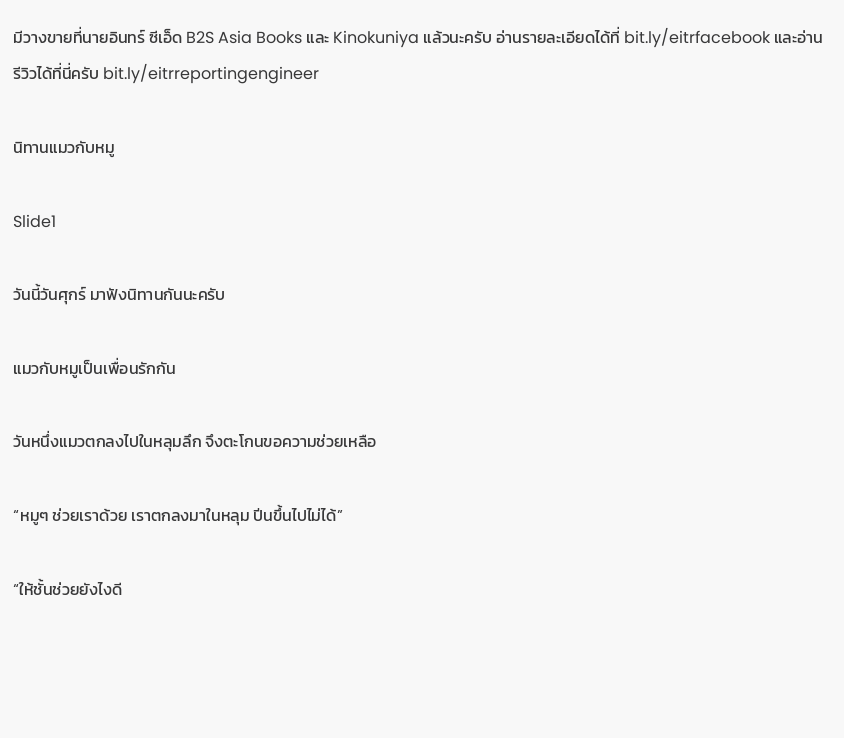มีวางขายที่นายอินทร์ ซีเอ็ด B2S Asia Books และ Kinokuniya แล้วนะครับ อ่านรายละเอียดได้ที่ bit.ly/eitrfacebook และอ่านรีวิวได้ที่นี่ครับ bit.ly/eitrreportingengineer

นิทานแมวกับหมู

Slide1

วันนี้วันศุกร์ มาฟังนิทานกันนะครับ

แมวกับหมูเป็นเพื่อนรักกัน

วันหนึ่งแมวตกลงไปในหลุมลึก จึงตะโกนขอความช่วยเหลือ

“หมูๆ ช่วยเราด้วย เราตกลงมาในหลุม ปีนขึ้นไปไม่ได้”

“ให้ชั้นช่วยยังไงดี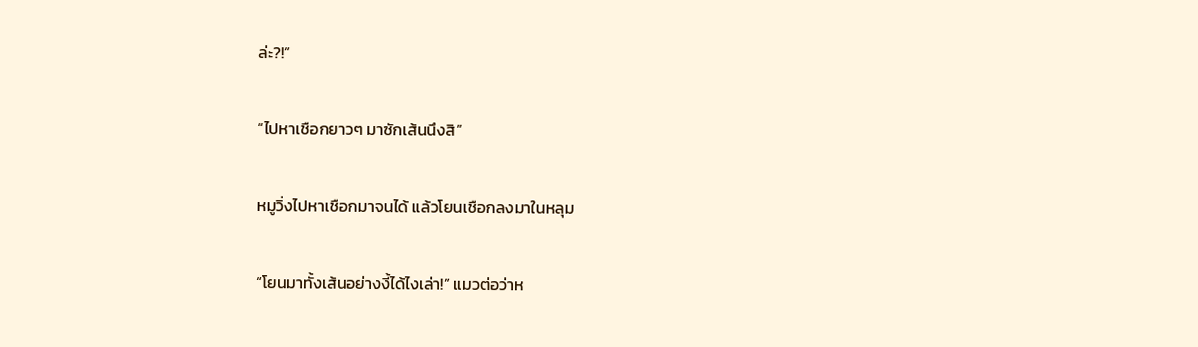ล่ะ?!”

“ไปหาเชือกยาวๆ มาซักเส้นนึงสิ”

หมูวิ่งไปหาเชือกมาจนได้ แล้วโยนเชือกลงมาในหลุม

“โยนมาทั้งเส้นอย่างงี้ได้ไงเล่า!” แมวต่อว่าห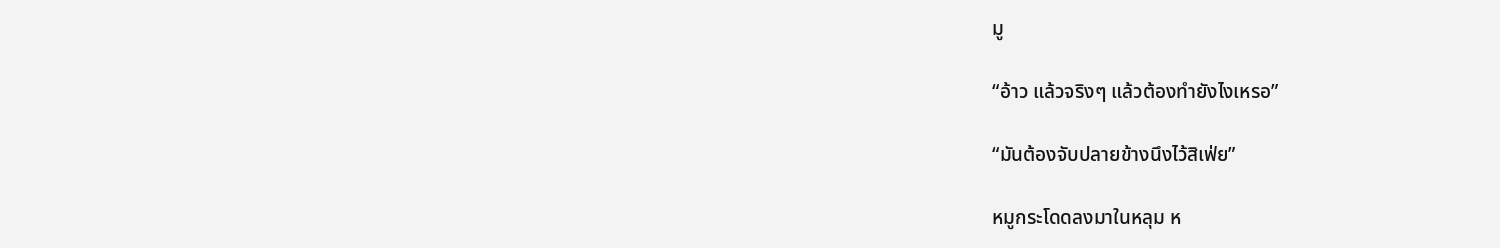มู

“อ้าว แล้วจริงๆ แล้วต้องทำยังไงเหรอ”

“มันต้องจับปลายข้างนึงไว้สิเฟ่ย”

หมูกระโดดลงมาในหลุม ห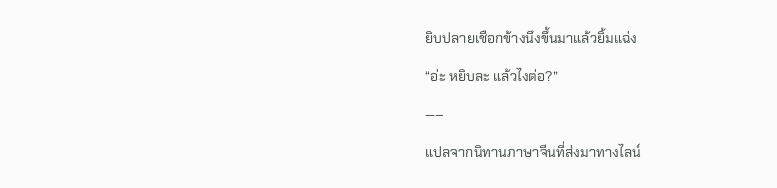ยิบปลายเชือกข้างนึงขึ้นมาแล้วยิ้มแฉ่ง

“อ่ะ หยิบละ แล้วไงต่อ?”

—–

แปลจากนิทานภาษาจีนที่ส่งมาทางไลน์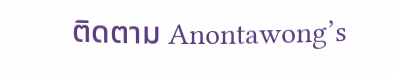ติดตาม Anontawong’s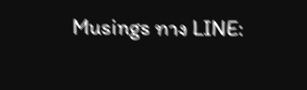Musings ทาง LINE: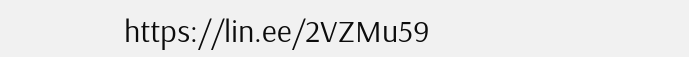https://lin.ee/2VZMu59